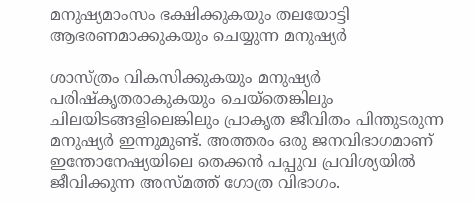മനുഷ്യമാംസം ഭക്ഷിക്കുകയും തലയോട്ടി ആഭരണമാക്കുകയും ചെയ്യുന്ന മനുഷ്യർ

ശാസ്ത്രം വികസിക്കുകയും മനുഷ്യർ പരിഷ്കൃതരാകുകയും ചെയ്തെങ്കിലും ചിലയിടങ്ങളിലെങ്കിലും പ്രാകൃത ജീവിതം പിന്തുടരുന്ന മനുഷ്യർ ഇന്നുമുണ്ട്. അത്തരം ഒരു ജനവിഭാഗമാണ് ഇന്തോനേഷ്യയിലെ തെക്കൻ പപ്പുവ പ്രവിശ്യയിൽ ജീവിക്കുന്ന അസ്മത്ത് ഗോത്ര വിഭാഗം.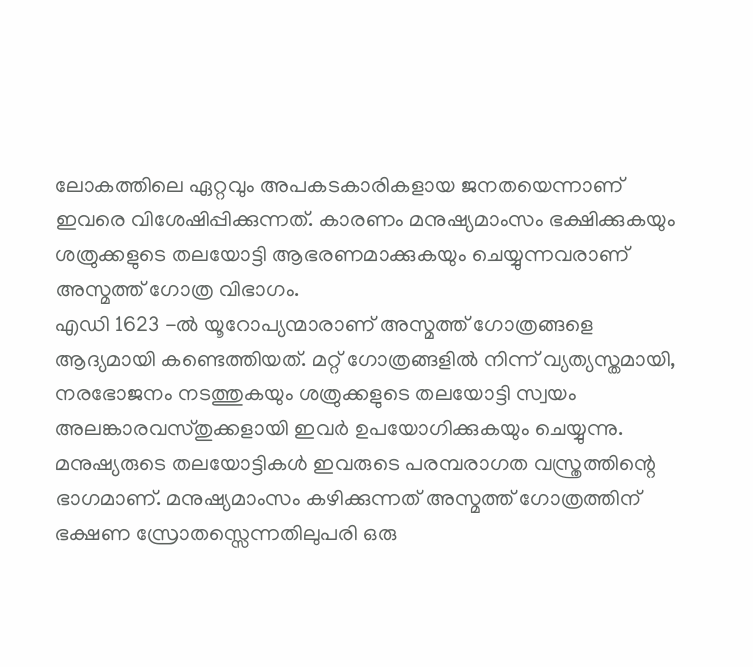ലോകത്തിലെ ഏറ്റവും അപകടകാരികളായ ജനതയെന്നാണ് ഇവരെ വിശേഷിപ്പിക്കുന്നത്. കാരണം മനുഷ്യമാംസം ഭക്ഷിക്കുകയും ശത്രുക്കളുടെ തലയോട്ടി ആഭരണമാക്കുകയും ചെയ്യുന്നവരാണ് അസ്മത്ത് ഗോത്ര വിഭാഗം.
എഡി 1623 -ൽ യൂറോപ്യന്മാരാണ് അസ്മത്ത് ഗോത്രങ്ങളെ ആദ്യമായി കണ്ടെത്തിയത്. മറ്റ് ഗോത്രങ്ങളിൽ നിന്ന് വ്യത്യസ്തമായി, നരഭോജനം നടത്തുകയും ശത്രുക്കളുടെ തലയോട്ടി സ്വയം അലങ്കാരവസ്തുക്കളായി ഇവർ ഉപയോഗിക്കുകയും ചെയ്യുന്നു. മനുഷ്യരുടെ തലയോട്ടികൾ ഇവരുടെ പരമ്പരാഗത വസ്ത്രത്തിന്റെ ഭാഗമാണ്. മനുഷ്യമാംസം കഴിക്കുന്നത് അസ്മത്ത് ഗോത്രത്തിന് ഭക്ഷണ സ്രോതസ്സെന്നതിലുപരി ഒരു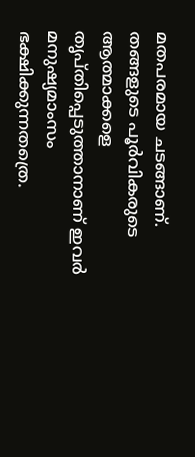മതപരമായ ചടങ്ങാണ്.
തങ്ങളുടെ പൂർവികരുടെ ആത്മാക്കളെ തൃപ്തിപ്പെടുത്താനാണ് ഇവർ മനുഷ്യമാംസം ഭക്ഷിക്കുന്നതത്രെ.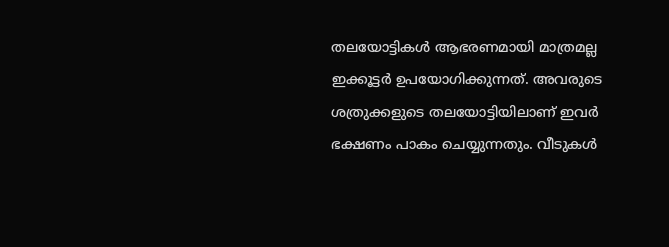തലയോട്ടികൾ ആഭരണമായി മാത്രമല്ല ഇക്കൂട്ടർ ഉപയോഗിക്കുന്നത്. അവരുടെ ശത്രുക്കളുടെ തലയോട്ടിയിലാണ് ഇവർ ഭക്ഷണം പാകം ചെയ്യുന്നതും. വീടുകൾ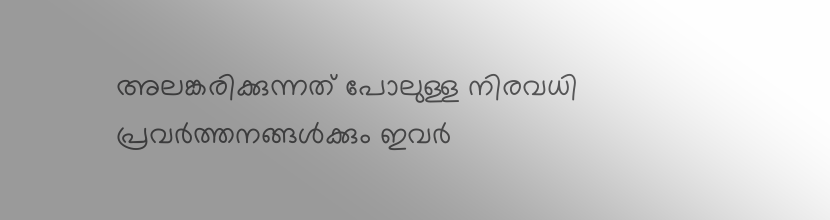അലങ്കരിക്കുന്നത് പോലുള്ള നിരവധി പ്രവർത്തനങ്ങൾക്കും ഇവർ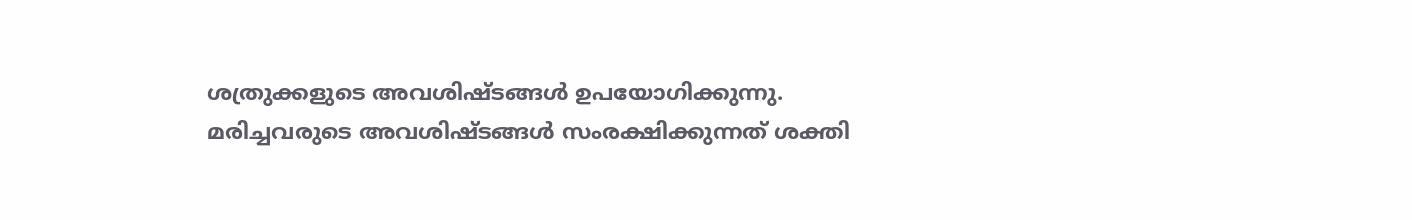ശത്രുക്കളുടെ അവശിഷ്ടങ്ങൾ ഉപയോഗിക്കുന്നു. മരിച്ചവരുടെ അവശിഷ്ടങ്ങൾ സംരക്ഷിക്കുന്നത് ശക്തി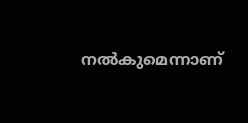നൽകുമെന്നാണ്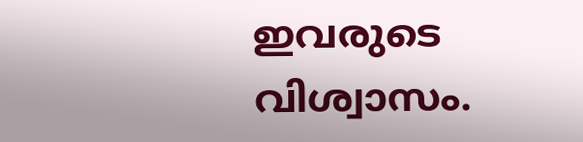ഇവരുടെ വിശ്വാസം.